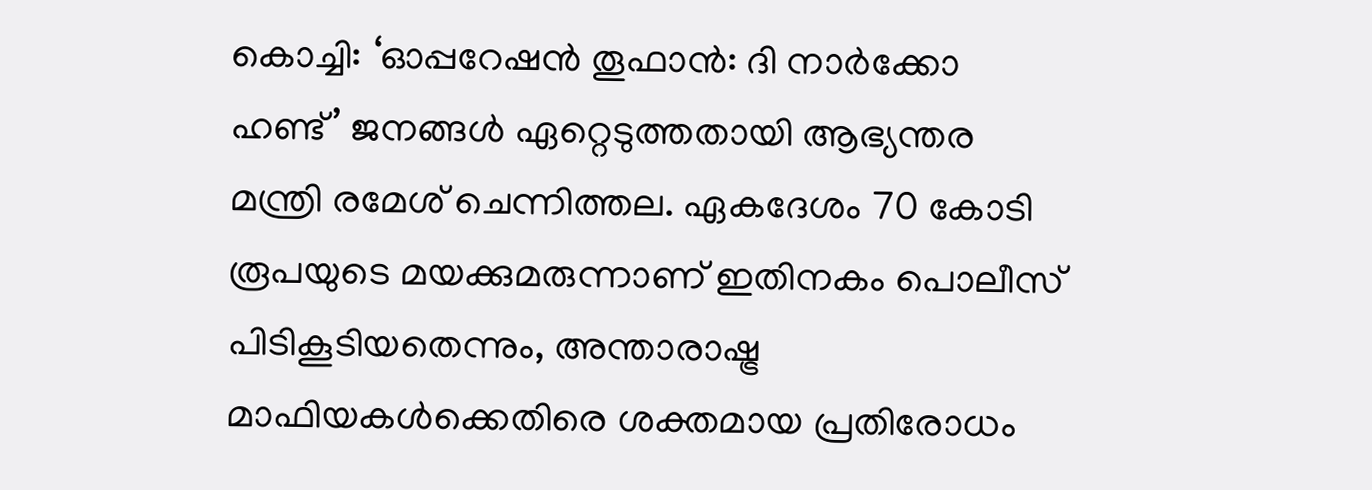കൊച്ചി: ‘ഓപ്പറേഷൻ തൂഫാൻ: ദി നാർക്കോ ഹണ്ട്’ ജനങ്ങൾ ഏറ്റെടുത്തതായി ആഭ്യന്തര മന്ത്രി രമേശ് ചെന്നിത്തല. ഏകദേശം 70 കോടി രൂപയുടെ മയക്കുമരുന്നാണ് ഇതിനകം പൊലീസ് പിടികൂടിയതെന്നും, അന്താരാഷ്ട്ര മാഫിയകൾക്കെതിരെ ശക്തമായ പ്രതിരോധം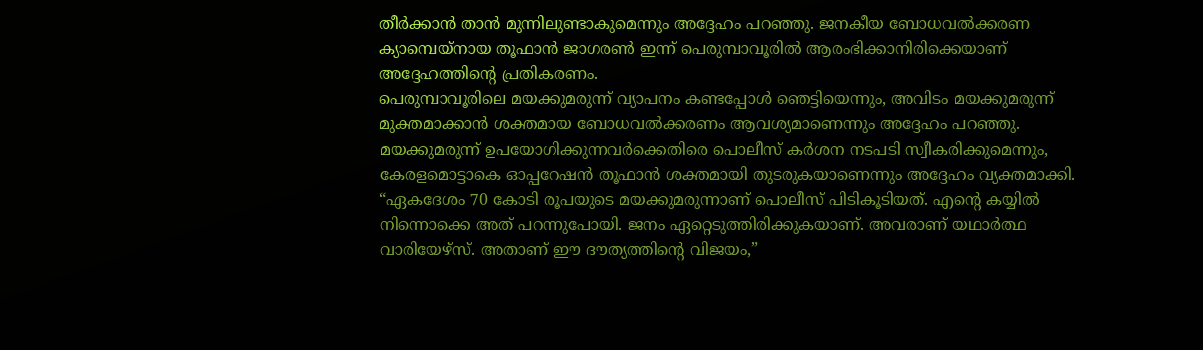തീർക്കാൻ താൻ മുന്നിലുണ്ടാകുമെന്നും അദ്ദേഹം പറഞ്ഞു. ജനകീയ ബോധവൽക്കരണ ക്യാമ്പെയ്നായ തൂഫാൻ ജാഗരൺ ഇന്ന് പെരുമ്പാവൂരിൽ ആരംഭിക്കാനിരിക്കെയാണ് അദ്ദേഹത്തിന്റെ പ്രതികരണം.
പെരുമ്പാവൂരിലെ മയക്കുമരുന്ന് വ്യാപനം കണ്ടപ്പോൾ ഞെട്ടിയെന്നും, അവിടം മയക്കുമരുന്ന് മുക്തമാക്കാൻ ശക്തമായ ബോധവൽക്കരണം ആവശ്യമാണെന്നും അദ്ദേഹം പറഞ്ഞു. മയക്കുമരുന്ന് ഉപയോഗിക്കുന്നവർക്കെതിരെ പൊലീസ് കർശന നടപടി സ്വീകരിക്കുമെന്നും, കേരളമൊട്ടാകെ ഓപ്പറേഷൻ തൂഫാൻ ശക്തമായി തുടരുകയാണെന്നും അദ്ദേഹം വ്യക്തമാക്കി.
“ഏകദേശം 70 കോടി രൂപയുടെ മയക്കുമരുന്നാണ് പൊലീസ് പിടികൂടിയത്. എന്റെ കയ്യിൽ നിന്നൊക്കെ അത് പറന്നുപോയി. ജനം ഏറ്റെടുത്തിരിക്കുകയാണ്. അവരാണ് യഥാർത്ഥ വാരിയേഴ്സ്. അതാണ് ഈ ദൗത്യത്തിന്റെ വിജയം,”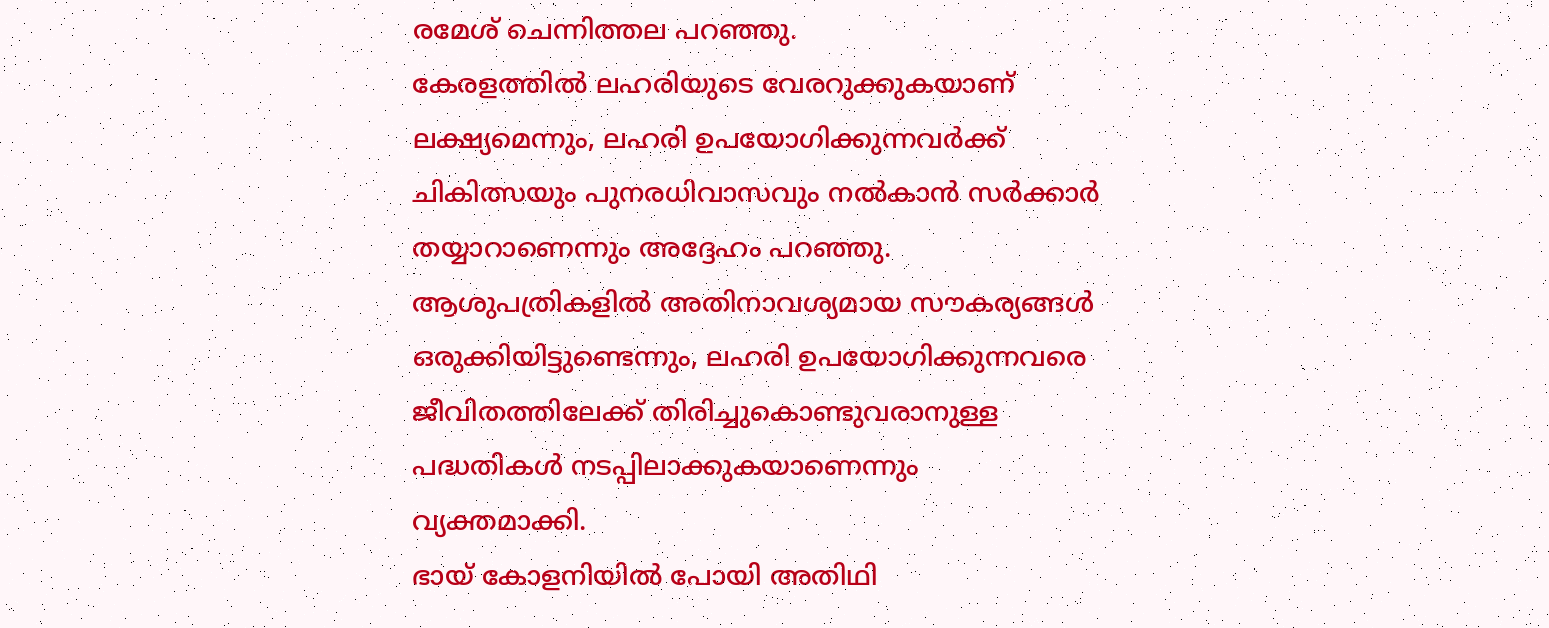രമേശ് ചെന്നിത്തല പറഞ്ഞു.
കേരളത്തിൽ ലഹരിയുടെ വേരറുക്കുകയാണ് ലക്ഷ്യമെന്നും, ലഹരി ഉപയോഗിക്കുന്നവർക്ക് ചികിത്സയും പുനരധിവാസവും നൽകാൻ സർക്കാർ തയ്യാറാണെന്നും അദ്ദേഹം പറഞ്ഞു. ആശുപത്രികളിൽ അതിനാവശ്യമായ സൗകര്യങ്ങൾ ഒരുക്കിയിട്ടുണ്ടെന്നും, ലഹരി ഉപയോഗിക്കുന്നവരെ ജീവിതത്തിലേക്ക് തിരിച്ചുകൊണ്ടുവരാനുള്ള പദ്ധതികൾ നടപ്പിലാക്കുകയാണെന്നും വ്യക്തമാക്കി.
ഭായ് കോളനിയിൽ പോയി അതിഥി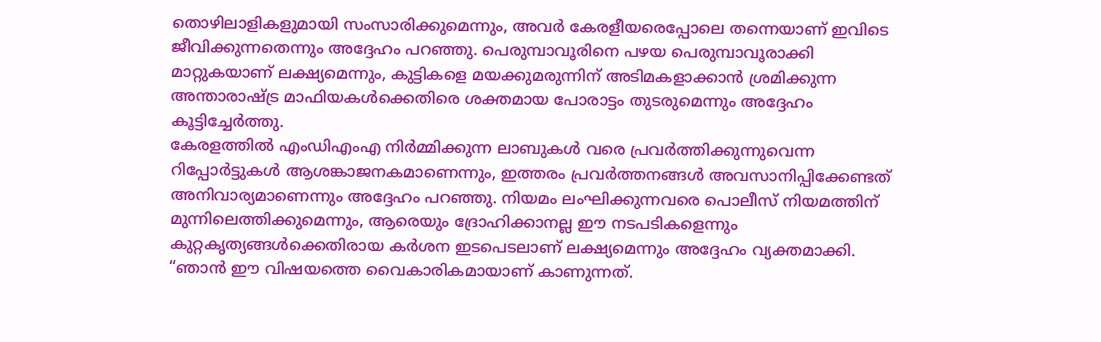തൊഴിലാളികളുമായി സംസാരിക്കുമെന്നും, അവർ കേരളീയരെപ്പോലെ തന്നെയാണ് ഇവിടെ ജീവിക്കുന്നതെന്നും അദ്ദേഹം പറഞ്ഞു. പെരുമ്പാവൂരിനെ പഴയ പെരുമ്പാവൂരാക്കി മാറ്റുകയാണ് ലക്ഷ്യമെന്നും, കുട്ടികളെ മയക്കുമരുന്നിന് അടിമകളാക്കാൻ ശ്രമിക്കുന്ന അന്താരാഷ്ട്ര മാഫിയകൾക്കെതിരെ ശക്തമായ പോരാട്ടം തുടരുമെന്നും അദ്ദേഹം കൂട്ടിച്ചേർത്തു.
കേരളത്തിൽ എംഡിഎംഎ നിർമ്മിക്കുന്ന ലാബുകൾ വരെ പ്രവർത്തിക്കുന്നുവെന്ന റിപ്പോർട്ടുകൾ ആശങ്കാജനകമാണെന്നും, ഇത്തരം പ്രവർത്തനങ്ങൾ അവസാനിപ്പിക്കേണ്ടത് അനിവാര്യമാണെന്നും അദ്ദേഹം പറഞ്ഞു. നിയമം ലംഘിക്കുന്നവരെ പൊലീസ് നിയമത്തിന് മുന്നിലെത്തിക്കുമെന്നും, ആരെയും ദ്രോഹിക്കാനല്ല ഈ നടപടികളെന്നും കുറ്റകൃത്യങ്ങൾക്കെതിരായ കർശന ഇടപെടലാണ് ലക്ഷ്യമെന്നും അദ്ദേഹം വ്യക്തമാക്കി.
“ഞാൻ ഈ വിഷയത്തെ വൈകാരികമായാണ് കാണുന്നത്.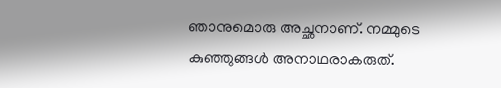ഞാനുമൊരു അച്ഛനാണ്. നമ്മുടെ കുഞ്ഞുങ്ങൾ അനാഥരാകരുത്.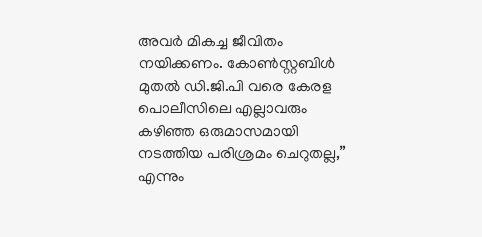അവർ മികച്ച ജീവിതം നയിക്കണം. കോൺസ്റ്റബിൾ മുതൽ ഡി.ജി.പി വരെ കേരള പൊലീസിലെ എല്ലാവരും കഴിഞ്ഞ ഒരുമാസമായി നടത്തിയ പരിശ്രമം ചെറുതല്ല,” എന്നും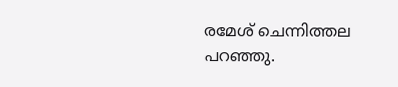രമേശ് ചെന്നിത്തല പറഞ്ഞു.